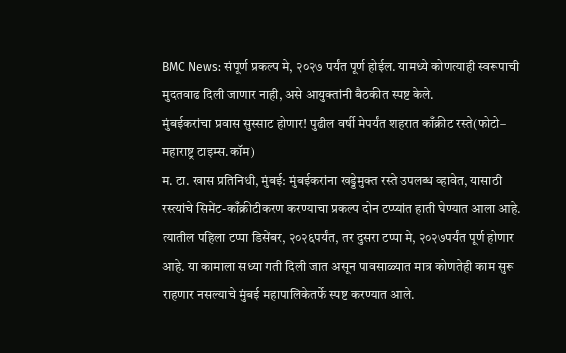BMC News: संपूर्ण प्रकल्प मे, २०२७ पर्यंत पूर्ण होईल. यामध्ये कोणत्याही स्वरूपाची मुदतवाढ दिली जाणार नाही, असे आयुक्तांनी बैठकीत स्पष्ट केले.
मुंबईकरांचा प्रवास सुस्साट होणार! पुढील वर्षी मेपर्यंत शहरात काँक्रीट रस्ते(फोटो– महाराष्ट्र टाइम्स.कॉम)
म. टा. खास प्रतिनिधी, मुंबई: मुंबईकरांना खड्डेमुक्त रस्ते उपलब्ध व्हावेत, यासाठी रस्त्यांचे सिमेंट-काँक्रीटीकरण करण्याचा प्रकल्प दोन टप्प्यांत हाती घेण्यात आला आहे. त्यातील पहिला टप्पा डिसेंबर, २०२६पर्यंत, तर दुसरा टप्पा मे, २०२७पर्यंत पूर्ण होणार आहे. या कामाला सध्या गती दिली जात असून पावसाळ्यात मात्र कोणतेही काम सुरू राहणार नसल्याचे मुंबई महापालिकेतर्फे स्पष्ट करण्यात आले.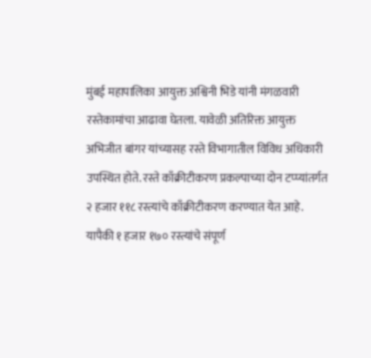मुंबई महापालिका आयुक्त अश्विनी भिडे यांनी मंगळवारी रस्तेकामांचा आढावा घेतला. यावेळी अतिरिक्त आयुक्त अभिजीत बांगर यांच्यासह रस्ते विभागातील विविध अधिकारी उपस्थित होते. रस्ते काँक्रीटीकरण प्रकल्पाच्या दोन टप्प्यांतर्गत २ हजार ११८ रस्त्यांचे काँक्रीटीकरण करण्यात येत आहे. यापैकी १ हजार १७० रस्त्यांचे संपूर्ण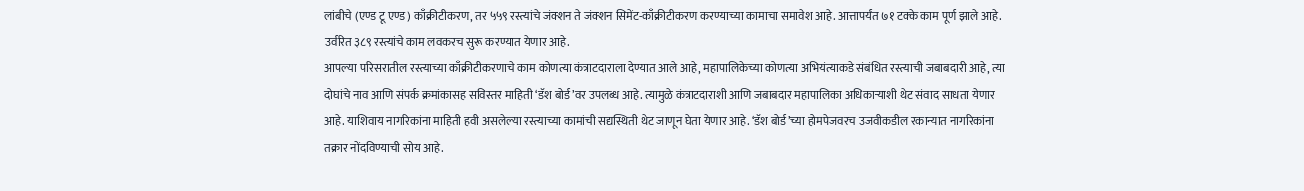लांबीचे (एण्ड टू एण्ड) काँक्रीटीकरण, तर ५५९ रस्त्यांचे जंक्शन ते जंक्शन सिमेंट-काँक्रीटीकरण करण्याच्या कामाचा समावेश आहे. आत्तापर्यंत ७१ टक्के काम पूर्ण झाले आहे. उर्वरित ३८९ रस्त्यांचे काम लवकरच सुरू करण्यात येणार आहे.
आपल्या परिसरातील रस्त्याच्या काँक्रीटीकरणाचे काम कोणत्या कंत्राटदाराला देण्यात आले आहे, महापालिकेच्या कोणत्या अभियंत्याकडे संबंधित रस्त्याची जबाबदारी आहे, त्या दोघांचे नाव आणि संपर्क क्रमांकासह सविस्तर माहिती ‘डॅश बोर्ड’वर उपलब्ध आहे. त्यामुळे कंत्राटदाराशी आणि जबाबदार महापालिका अधिकाऱ्याशी थेट संवाद साधता येणार आहे. याशिवाय नागरिकांना माहिती हवी असलेल्या रस्त्याच्या कामांची सद्यस्थिती थेट जाणून घेता येणार आहे. ‘डॅश बोर्ड’च्या होमपेजवरच उजवीकडील रकान्यात नागरिकांना तक्रार नोंदविण्याची सोय आहे.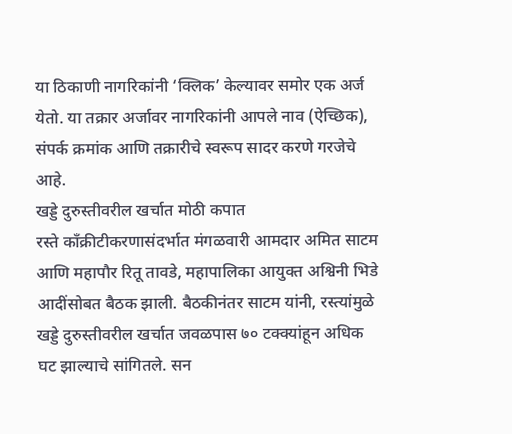या ठिकाणी नागरिकांनी ‘क्लिक’ केल्यावर समोर एक अर्ज येतो. या तक्रार अर्जावर नागरिकांनी आपले नाव (ऐच्छिक), संपर्क क्रमांक आणि तक्रारीचे स्वरूप सादर करणे गरजेचे आहे.
खड्डे दुरुस्तीवरील खर्चात मोठी कपात
रस्ते काँक्रीटीकरणासंदर्भात मंगळवारी आमदार अमित साटम आणि महापौर रितू तावडे, महापालिका आयुक्त अश्विनी भिडे आदींसोबत बैठक झाली. बैठकीनंतर साटम यांनी, रस्त्यांमुळे खड्डे दुरुस्तीवरील खर्चात जवळपास ७० टक्क्यांहून अधिक घट झाल्याचे सांगितले. सन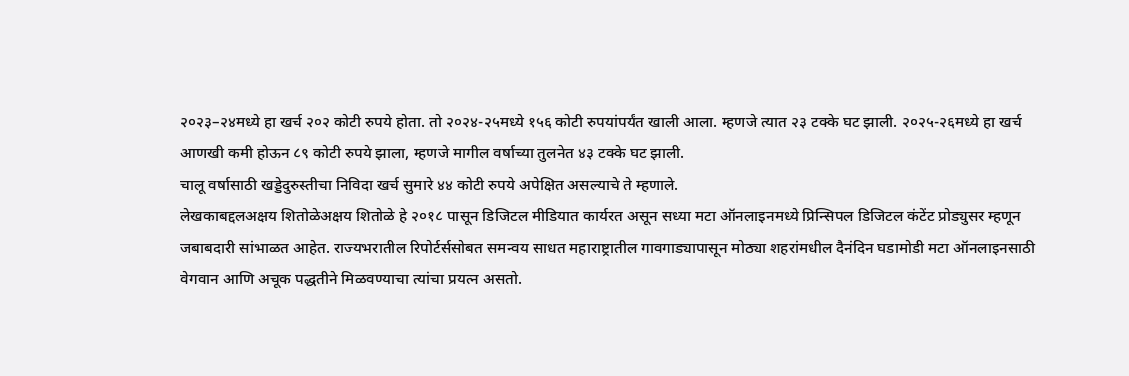२०२३–२४मध्ये हा खर्च २०२ कोटी रुपये होता. तो २०२४-२५मध्ये १५६ कोटी रुपयांपर्यंत खाली आला. म्हणजे त्यात २३ टक्के घट झाली. २०२५-२६मध्ये हा खर्च आणखी कमी होऊन ८९ कोटी रुपये झाला, म्हणजे मागील वर्षाच्या तुलनेत ४३ टक्के घट झाली.
चालू वर्षासाठी खड्डेदुरुस्तीचा निविदा खर्च सुमारे ४४ कोटी रुपये अपेक्षित असल्याचे ते म्हणाले.
लेखकाबद्दलअक्षय शितोळेअक्षय शितोळे हे २०१८ पासून डिजिटल मीडियात कार्यरत असून सध्या मटा ऑनलाइनमध्ये प्रिन्सिपल डिजिटल कंटेंट प्रोड्युसर म्हणून जबाबदारी सांभाळत आहेत. राज्यभरातील रिपोर्टर्ससोबत समन्वय साधत महाराष्ट्रातील गावगाड्यापासून मोठ्या शहरांमधील दैनंदिन घडामोडी मटा ऑनलाइनसाठी वेगवान आणि अचूक पद्धतीने मिळवण्याचा त्यांचा प्रयत्न असतो.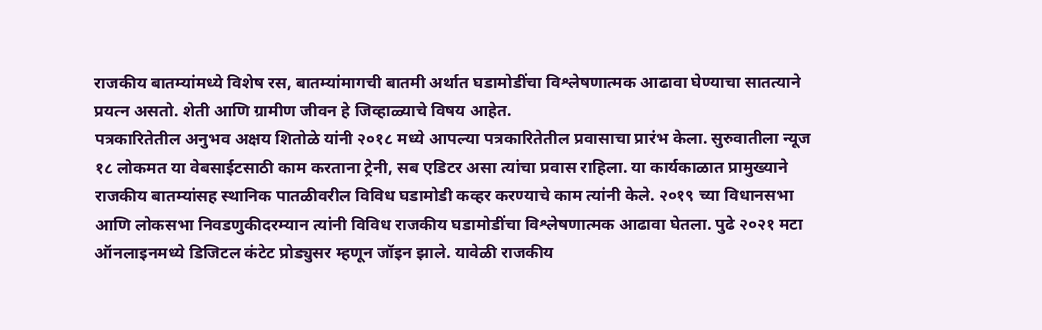राजकीय बातम्यांमध्ये विशेष रस, बातम्यांमागची बातमी अर्थात घडामोडींचा विश्लेषणात्मक आढावा घेण्याचा सातत्याने प्रयत्न असतो. शेती आणि ग्रामीण जीवन हे जिव्हाळ्याचे विषय आहेत.
पत्रकारितेतील अनुभव अक्षय शितोळे यांनी २०१८ मध्ये आपल्या पत्रकारितेतील प्रवासाचा प्रारंभ केला. सुरुवातीला न्यूज १८ लोकमत या वेबसाईटसाठी काम करताना ट्रेनी, सब एडिटर असा त्यांचा प्रवास राहिला. या कार्यकाळात प्रामुख्याने राजकीय बातम्यांसह स्थानिक पातळीवरील विविध घडामोडी कव्हर करण्याचे काम त्यांनी केले. २०१९ च्या विधानसभा आणि लोकसभा निवडणुकीदरम्यान त्यांनी विविध राजकीय घडामोडींचा विश्लेषणात्मक आढावा घेतला. पुढे २०२१ मटा ऑनलाइनमध्ये डिजिटल कंटेट प्रोड्युसर म्हणून जॉइन झाले. यावेळी राजकीय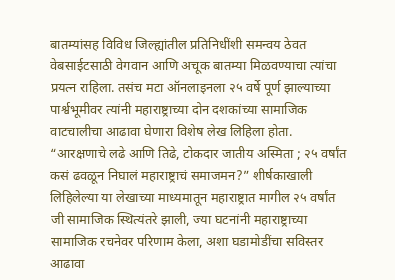बातम्यांसह विविध जिल्ह्यांतील प्रतिनिधींशी समन्वय ठेवत वेबसाईटसाठी वेगवान आणि अचूक बातम्या मिळवण्याचा त्यांचा प्रयत्न राहिला. तसंच मटा ऑनलाइनला २५ वर्षे पूर्ण झाल्याच्या पार्श्वभूमीवर त्यांनी महाराष्ट्राच्या दोन दशकांच्या सामाजिक वाटचालीचा आढावा घेणारा विशेष लेख लिहिला होता. “आरक्षणाचे लढे आणि तिढे, टोकदार जातीय अस्मिता ; २५ वर्षांत कसं ढवळून निघालं महाराष्ट्राचं समाजमन?” शीर्षकाखाली लिहिलेल्या या लेखाच्या माध्यमातून महाराष्ट्रात मागील २५ वर्षांत जी सामाजिक स्थित्यंतरे झाली, ज्या घटनांनी महाराष्ट्राच्या सामाजिक रचनेवर परिणाम केला, अशा घडामोडींचा सविस्तर आढावा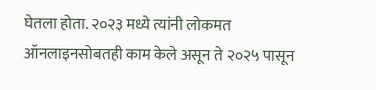घेतला होता. २०२३ मध्ये त्यांनी लोकमत ऑनलाइनसोबतही काम केले असून ते २०२५ पासून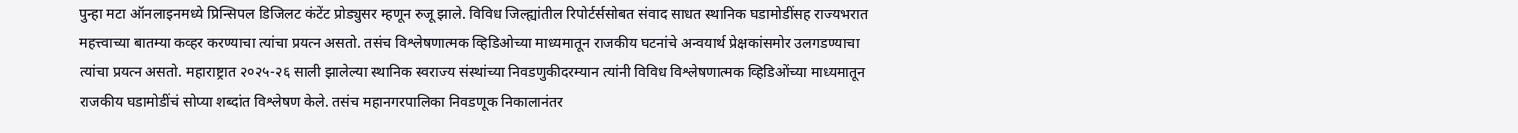पुन्हा मटा ऑनलाइनमध्ये प्रिन्सिपल डिजिलट कंटेंट प्रोड्युसर म्हणून रुजू झाले. विविध जिल्ह्यांतील रिपोर्टर्ससोबत संवाद साधत स्थानिक घडामोडींसह राज्यभरात महत्त्वाच्या बातम्या कव्हर करण्याचा त्यांचा प्रयत्न असतो. तसंच विश्लेषणात्मक व्हिडिओच्या माध्यमातून राजकीय घटनांचे अन्वयार्थ प्रेक्षकांसमोर उलगडण्याचा त्यांचा प्रयत्न असतो. महाराष्ट्रात २०२५-२६ साली झालेल्या स्थानिक स्वराज्य संस्थांच्या निवडणुकीदरम्यान त्यांनी विविध विश्लेषणात्मक व्हिडिओंच्या माध्यमातून राजकीय घडामोडींचं सोप्या शब्दांत विश्लेषण केले. तसंच महानगरपालिका निवडणूक निकालानंतर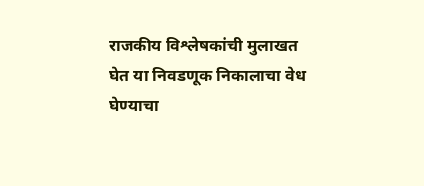राजकीय विश्लेषकांची मुलाखत घेत या निवडणूक निकालाचा वेध घेण्याचा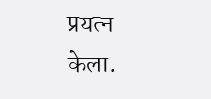प्रयत्न केला.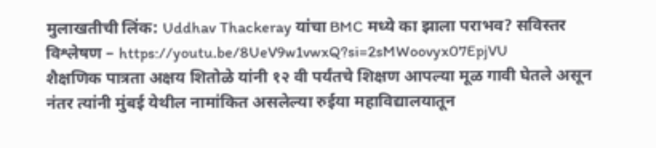मुलाखतीची लिंक: Uddhav Thackeray यांचा BMC मध्ये का झाला पराभव? सविस्तर विश्लेषण – https://youtu.be/8UeV9w1vwxQ?si=2sMWoovyx07EpjVU
शैक्षणिक पात्रता अक्षय शितोळे यांनी १२ वी पर्यंतचे शिक्षण आपल्या मूळ गावी घेतले असून नंतर त्यांनी मुंबई येथील नामांकित असलेल्या रुईया महाविद्यालयातून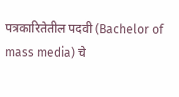पत्रकारितेतील पदवी (Bachelor of mass media) चे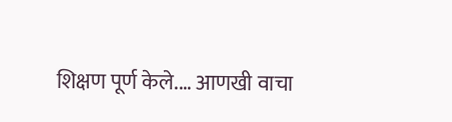शिक्षण पूर्ण केले.… आणखी वाचा